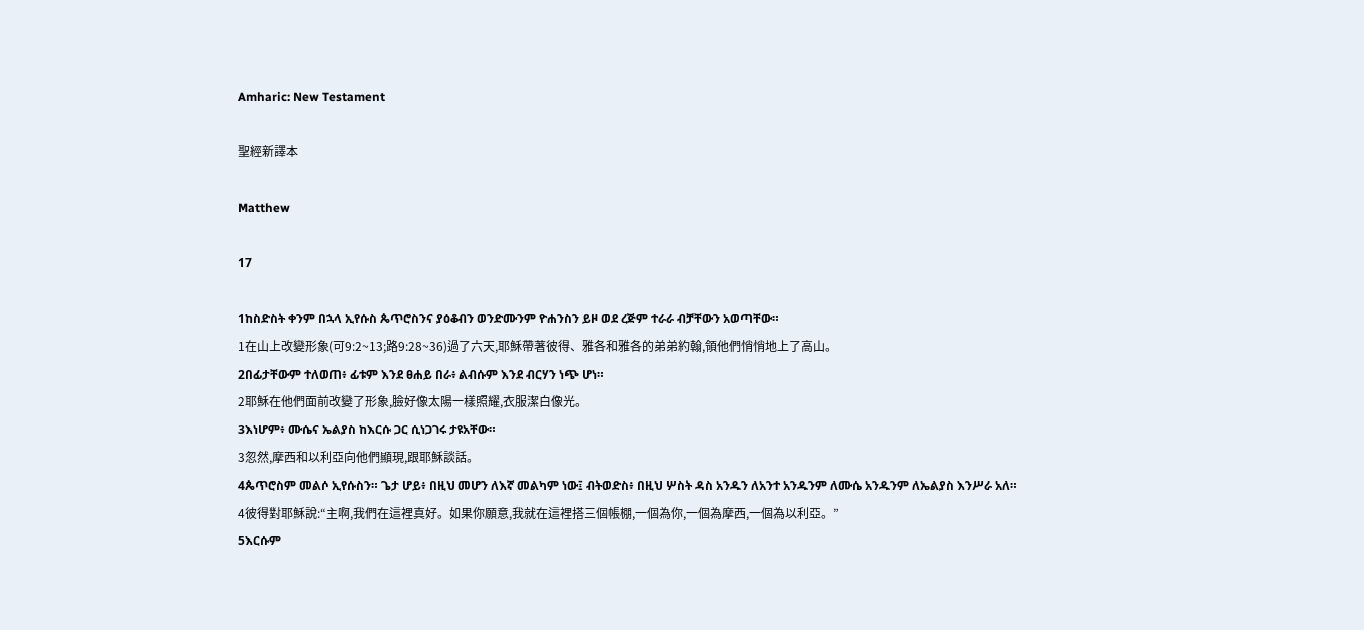Amharic: New Testament

聖經新譯本

Matthew

17

1ከስድስት ቀንም በኋላ ኢየሱስ ጴጥሮስንና ያዕቆብን ወንድሙንም ዮሐንስን ይዞ ወደ ረጅም ተራራ ብቻቸውን አወጣቸው።
1在山上改變形象(可9:2~13;路9:28~36)過了六天,耶穌帶著彼得、雅各和雅各的弟弟約翰,領他們悄悄地上了高山。
2በፊታቸውም ተለወጠ፥ ፊቱም እንደ ፀሐይ በራ፥ ልብሱም እንደ ብርሃን ነጭ ሆነ።
2耶穌在他們面前改變了形象,臉好像太陽一樣照耀,衣服潔白像光。
3እነሆም፥ ሙሴና ኤልያስ ከእርሱ ጋር ሲነጋገሩ ታዩአቸው።
3忽然,摩西和以利亞向他們顯現,跟耶穌談話。
4ጴጥሮስም መልሶ ኢየሱስን። ጌታ ሆይ፥ በዚህ መሆን ለእኛ መልካም ነው፤ ብትወድስ፥ በዚህ ሦስት ዳስ አንዱን ለአንተ አንዱንም ለሙሴ አንዱንም ለኤልያስ እንሥራ አለ።
4彼得對耶穌說:“主啊,我們在這裡真好。如果你願意,我就在這裡搭三個帳棚,一個為你,一個為摩西,一個為以利亞。”
5እርሱም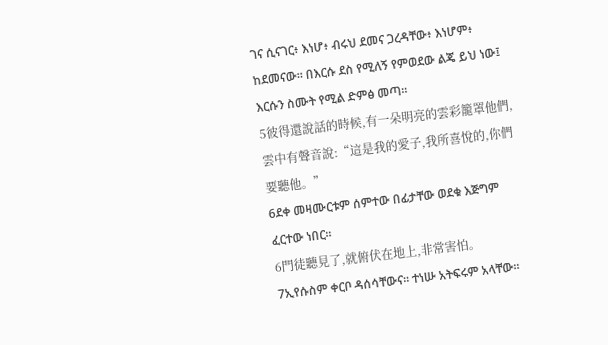ገና ሲናገር፥ እነሆ፥ ብሩህ ደመና ጋረዳቸው፥ እነሆም፥ ከደመናው። በእርሱ ደስ የሚለኝ የምወደው ልጄ ይህ ነው፤ እርሱን ስሙት የሚል ድምፅ መጣ።
5彼得還說話的時候,有一朵明亮的雲彩籠罩他們,雲中有聲音說:“這是我的愛子,我所喜悅的,你們要聽他。”
6ደቀ መዛሙርቱም ሰምተው በፊታቸው ወደቁ እጅግም ፈርተው ነበር።
6門徒聽見了,就俯伏在地上,非常害怕。
7ኢየሱስም ቀርቦ ዳሰሳቸውና። ተነሡ አትፍሩም አላቸው።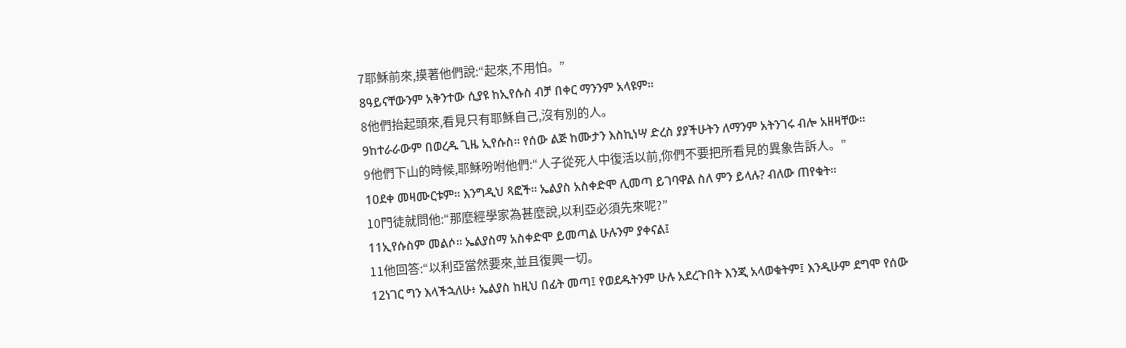7耶穌前來,摸著他們說:“起來,不用怕。”
8ዓይናቸውንም አቅንተው ሲያዩ ከኢየሱስ ብቻ በቀር ማንንም አላዩም።
8他們抬起頭來,看見只有耶穌自己,沒有別的人。
9ከተራራውም በወረዱ ጊዜ ኢየሱስ። የሰው ልጅ ከሙታን እስኪነሣ ድረስ ያያችሁትን ለማንም አትንገሩ ብሎ አዘዛቸው።
9他們下山的時候,耶穌吩咐他們:“人子從死人中復活以前,你們不要把所看見的異象告訴人。”
10ደቀ መዛሙርቱም። እንግዲህ ጻፎች። ኤልያስ አስቀድሞ ሊመጣ ይገባዋል ስለ ምን ይላሉ? ብለው ጠየቁት።
10門徒就問他:“那麼經學家為甚麼說,以利亞必須先來呢?”
11ኢየሱስም መልሶ። ኤልያስማ አስቀድሞ ይመጣል ሁሉንም ያቀናል፤
11他回答:“以利亞當然要來,並且復興一切。
12ነገር ግን እላችኋለሁ፥ ኤልያስ ከዚህ በፊት መጣ፤ የወደዱትንም ሁሉ አደረጉበት እንጂ አላወቁትም፤ እንዲሁም ደግሞ የሰው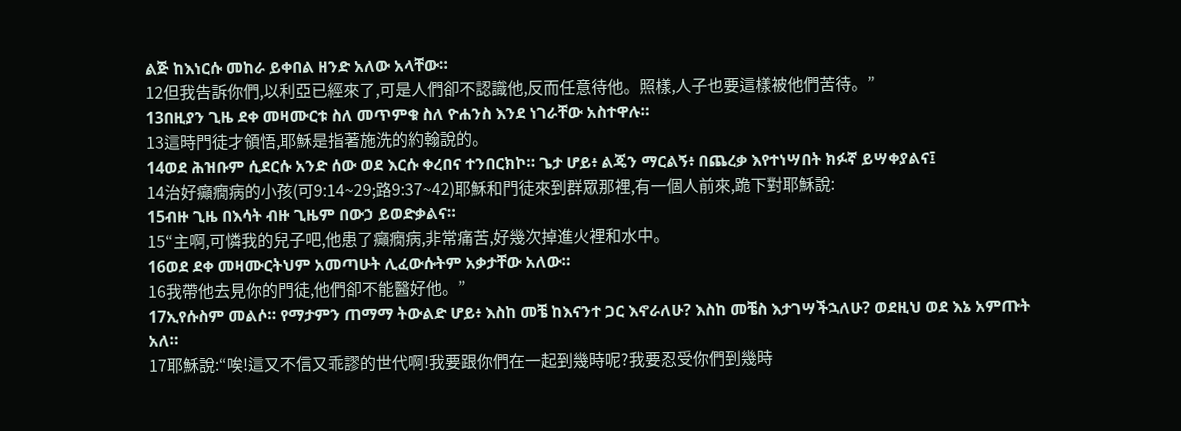ልጅ ከእነርሱ መከራ ይቀበል ዘንድ አለው አላቸው።
12但我告訴你們,以利亞已經來了,可是人們卻不認識他,反而任意待他。照樣,人子也要這樣被他們苦待。”
13በዚያን ጊዜ ደቀ መዛሙርቱ ስለ መጥምቁ ስለ ዮሐንስ እንደ ነገራቸው አስተዋሉ።
13這時門徒才領悟,耶穌是指著施洗的約翰說的。
14ወደ ሕዝቡም ሲደርሱ አንድ ሰው ወደ እርሱ ቀረበና ተንበርክኮ። ጌታ ሆይ፥ ልጄን ማርልኝ፥ በጨረቃ እየተነሣበት ክፉኛ ይሣቀያልና፤
14治好癲癇病的小孩(可9:14~29;路9:37~42)耶穌和門徒來到群眾那裡,有一個人前來,跪下對耶穌說:
15ብዙ ጊዜ በእሳት ብዙ ጊዜም በውኃ ይወድቃልና።
15“主啊,可憐我的兒子吧,他患了癲癇病,非常痛苦,好幾次掉進火裡和水中。
16ወደ ደቀ መዛሙርትህም አመጣሁት ሊፈውሱትም አቃታቸው አለው።
16我帶他去見你的門徒,他們卻不能醫好他。”
17ኢየሱስም መልሶ። የማታምን ጠማማ ትውልድ ሆይ፥ እስከ መቼ ከእናንተ ጋር እኖራለሁ? እስከ መቼስ እታገሣችኋለሁ? ወደዚህ ወደ እኔ አምጡት አለ።
17耶穌說:“唉!這又不信又乖謬的世代啊!我要跟你們在一起到幾時呢?我要忍受你們到幾時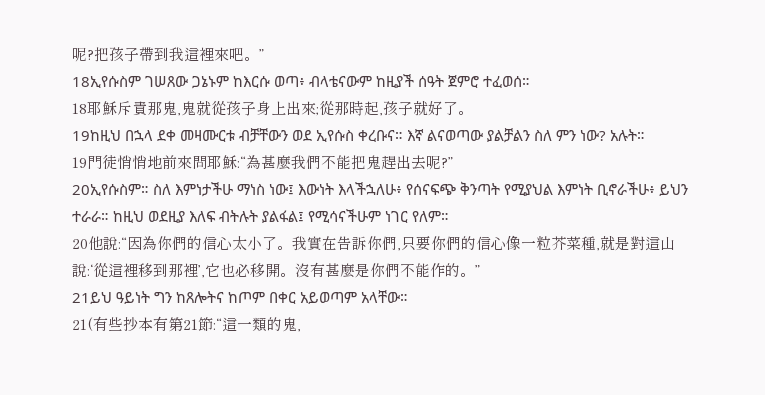呢?把孩子帶到我這裡來吧。”
18ኢየሱስም ገሠጸው ጋኔኑም ከእርሱ ወጣ፥ ብላቴናውም ከዚያች ሰዓት ጀምሮ ተፈወሰ።
18耶穌斥責那鬼,鬼就從孩子身上出來;從那時起,孩子就好了。
19ከዚህ በኋላ ደቀ መዛሙርቱ ብቻቸውን ወደ ኢየሱስ ቀረቡና። እኛ ልናወጣው ያልቻልን ስለ ምን ነው? አሉት።
19門徒悄悄地前來問耶穌:“為甚麼我們不能把鬼趕出去呢?”
20ኢየሱስም። ስለ እምነታችሁ ማነስ ነው፤ እውነት እላችኋለሁ፥ የሰናፍጭ ቅንጣት የሚያህል እምነት ቢኖራችሁ፥ ይህን ተራራ። ከዚህ ወደዚያ እለፍ ብትሉት ያልፋል፤ የሚሳናችሁም ነገር የለም።
20他說:“因為你們的信心太小了。我實在告訴你們,只要你們的信心像一粒芥菜種,就是對這山說:‘從這裡移到那裡’,它也必移開。沒有甚麼是你們不能作的。”
21ይህ ዓይነት ግን ከጸሎትና ከጦም በቀር አይወጣም አላቸው።
21(有些抄本有第21節:“這一類的鬼,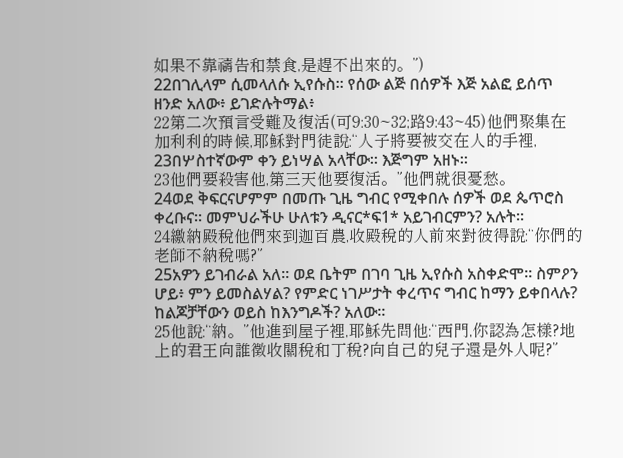如果不靠禱告和禁食,是趕不出來的。”)
22በገሊላም ሲመላለሱ ኢየሱስ። የሰው ልጅ በሰዎች እጅ አልፎ ይሰጥ ዘንድ አለው፥ ይገድሉትማል፥
22第二次預言受難及復活(可9:30~32;路9:43~45)他們聚集在加利利的時候,耶穌對門徒說:“人子將要被交在人的手裡,
23በሦስተኛውም ቀን ይነሣል አላቸው። እጅግም አዘኑ።
23他們要殺害他,第三天他要復活。”他們就很憂愁。
24ወደ ቅፍርናሆምም በመጡ ጊዜ ግብር የሚቀበሉ ሰዎች ወደ ጴጥሮስ ቀረቡና። መምህራችሁ ሁለቱን ዲናር*ፍ1* አይገብርምን? አሉት።
24繳納殿稅他們來到迦百農,收殿稅的人前來對彼得說:“你們的老師不納稅嗎?”
25አዎን ይገብራል አለ። ወደ ቤትም በገባ ጊዜ ኢየሱስ አስቀድሞ። ስምዖን ሆይ፥ ምን ይመስልሃል? የምድር ነገሥታት ቀረጥና ግብር ከማን ይቀበላሉ? ከልጆቻቸውን ወይስ ከእንግዶች? አለው።
25他說:“納。”他進到屋子裡,耶穌先問他:“西門,你認為怎樣?地上的君王向誰徵收關稅和丁稅?向自己的兒子還是外人呢?”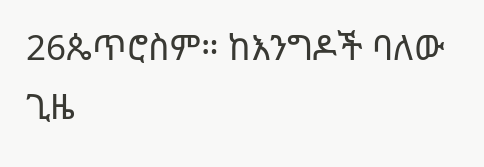26ጴጥሮስም። ከእንግዶች ባለው ጊዜ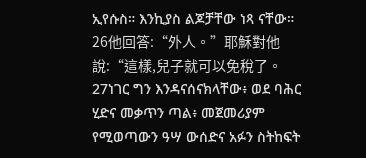ኢየሱስ። እንኪያስ ልጆቻቸው ነጻ ናቸው።
26他回答:“外人。”耶穌對他說:“這樣,兒子就可以免稅了。
27ነገር ግን እንዳናሰናክላቸው፥ ወደ ባሕር ሂድና መቃጥን ጣል፥ መጀመሪያም የሚወጣውን ዓሣ ውሰድና አፉን ስትከፍት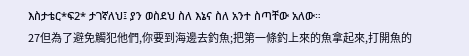እስታቴር*ፍ2* ታገኛለህ፤ ያን ወስደህ ስለ እኔና ስለ አንተ ስጣቸው አለው።
27但為了避免觸犯他們,你要到海邊去釣魚;把第一條釣上來的魚拿起來,打開魚的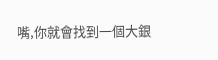嘴,你就會找到一個大銀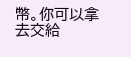幣。你可以拿去交給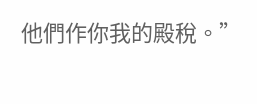他們作你我的殿稅。”